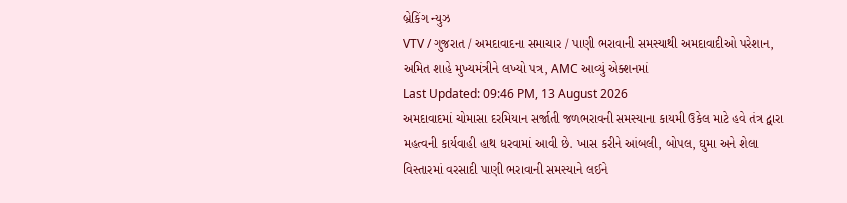બ્રેકિંગ ન્યુઝ
VTV / ગુજરાત / અમદાવાદના સમાચાર / પાણી ભરાવાની સમસ્યાથી અમદાવાદીઓ પરેશાન, અમિત શાહે મુખ્યમંત્રીને લખ્યો પત્ર, AMC આવ્યું એક્શનમાં
Last Updated: 09:46 PM, 13 August 2026
અમદાવાદમાં ચોમાસા દરમિયાન સર્જાતી જળભરાવની સમસ્યાના કાયમી ઉકેલ માટે હવે તંત્ર દ્વારા મહત્વની કાર્યવાહી હાથ ધરવામાં આવી છે. ખાસ કરીને આંબલી, બોપલ, ઘુમા અને શેલા વિસ્તારમાં વરસાદી પાણી ભરાવાની સમસ્યાને લઈને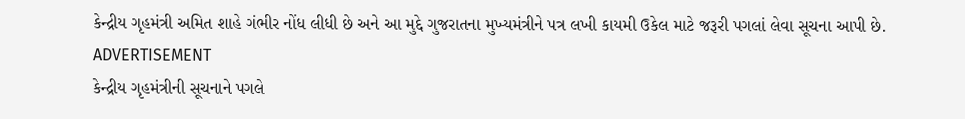કેન્દ્રીય ગૃહમંત્રી અમિત શાહે ગંભીર નોંધ લીધી છે અને આ મુદ્દે ગુજરાતના મુખ્યમંત્રીને પત્ર લખી કાયમી ઉકેલ માટે જરૂરી પગલાં લેવા સૂચના આપી છે.
ADVERTISEMENT
કેન્દ્રીય ગૃહમંત્રીની સૂચનાને પગલે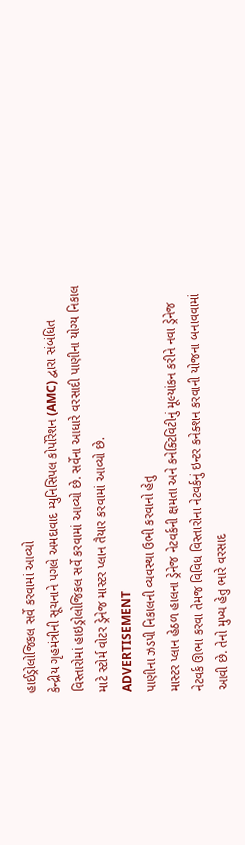હાઈડ્રોલોજિકલ સર્વે કરવામાં આવ્યો
કેન્દ્રીય ગૃહમંત્રીની સૂચનાને પગલે અમદાવાદ મ્યુનિસિપલ કોર્પોરેશન (AMC) દ્વારા સંબંધિત વિસ્તારોમાં હાઇડ્રોલોજિકલ સર્વે કરવામાં આવ્યો છે. સર્વેના આધારે વરસાદી પાણીના યોગ્ય નિકાલ માટે સ્ટોર્મ વોટર ડ્રેનેજ માસ્ટર પ્લાન તૈયાર કરવામાં આવ્યો છે.
ADVERTISEMENT
પાણીના ઝડપી નિકાલની વ્યવસ્થા ઉભી કરવાનો હેતુ
માસ્ટર પ્લાન હેઠળ હાલના ડ્રેનેજ નેટવર્કની ક્ષમતા અને કનેક્ટિવિટીનું મૂલ્યાંકન કરીને નવા ડ્રેનેજ નેટવર્ક ઊભા કરવા તેમજ વિવિધ વિસ્તારોના નેટવર્કનું ઇન્ટર કનેક્શન કરવાની યોજના બનાવવામાં આવી છે. તેનો મુખ્ય હેતુ ભારે વરસાદ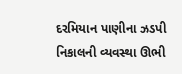દરમિયાન પાણીના ઝડપી નિકાલની વ્યવસ્થા ઊભી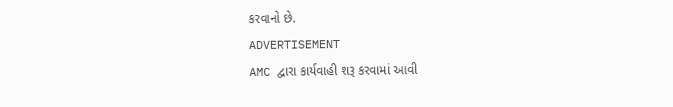કરવાનો છે.
ADVERTISEMENT
AMC દ્વારા કાર્યવાહી શરૂ કરવામાં આવી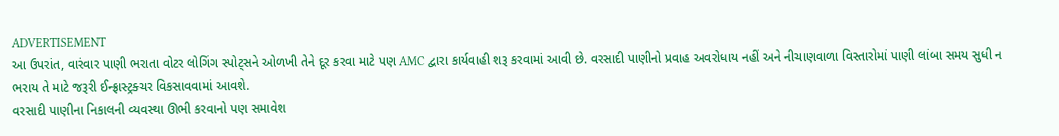ADVERTISEMENT
આ ઉપરાંત, વારંવાર પાણી ભરાતા વોટર લોગિંગ સ્પોટ્સને ઓળખી તેને દૂર કરવા માટે પણ AMC દ્વારા કાર્યવાહી શરૂ કરવામાં આવી છે. વરસાદી પાણીનો પ્રવાહ અવરોધાય નહીં અને નીચાણવાળા વિસ્તારોમાં પાણી લાંબા સમય સુધી ન ભરાય તે માટે જરૂરી ઈન્ફ્રાસ્ટ્રક્ચર વિકસાવવામાં આવશે.
વરસાદી પાણીના નિકાલની વ્યવસ્થા ઊભી કરવાનો પણ સમાવેશ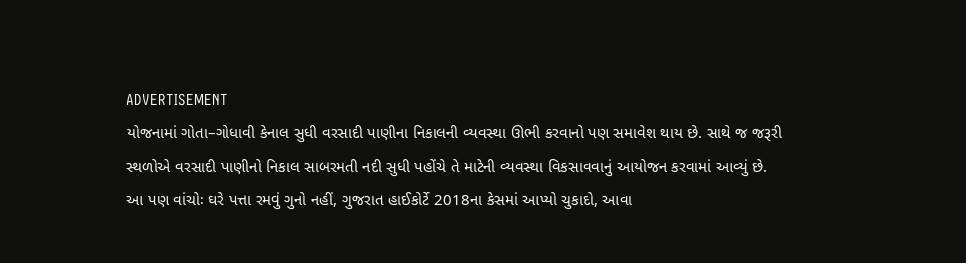ADVERTISEMENT
યોજનામાં ગોતા–ગોધાવી કેનાલ સુધી વરસાદી પાણીના નિકાલની વ્યવસ્થા ઊભી કરવાનો પણ સમાવેશ થાય છે. સાથે જ જરૂરી સ્થળોએ વરસાદી પાણીનો નિકાલ સાબરમતી નદી સુધી પહોંચે તે માટેની વ્યવસ્થા વિકસાવવાનું આયોજન કરવામાં આવ્યું છે.
આ પણ વાંચોઃ ઘરે પત્તા રમવું ગુનો નહીં, ગુજરાત હાઈકોર્ટે 2018ના કેસમાં આપ્યો ચુકાદો, આવા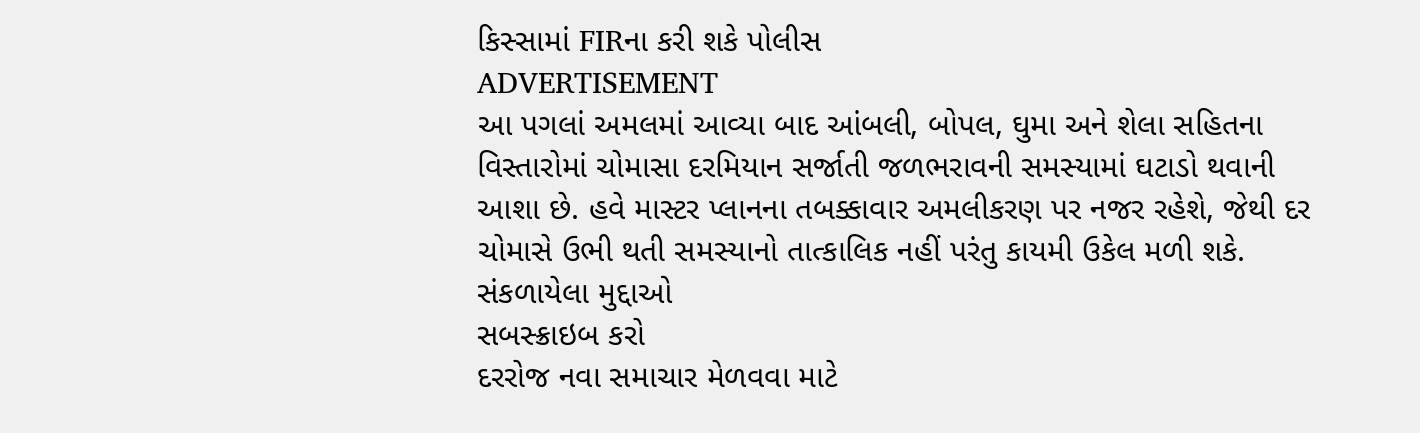કિસ્સામાં FIRના કરી શકે પોલીસ
ADVERTISEMENT
આ પગલાં અમલમાં આવ્યા બાદ આંબલી, બોપલ, ઘુમા અને શેલા સહિતના વિસ્તારોમાં ચોમાસા દરમિયાન સર્જાતી જળભરાવની સમસ્યામાં ઘટાડો થવાની આશા છે. હવે માસ્ટર પ્લાનના તબક્કાવાર અમલીકરણ પર નજર રહેશે, જેથી દર ચોમાસે ઉભી થતી સમસ્યાનો તાત્કાલિક નહીં પરંતુ કાયમી ઉકેલ મળી શકે.
સંકળાયેલા મુદ્દાઓ
સબસ્ક્રાઇબ કરો
દરરોજ નવા સમાચાર મેળવવા માટે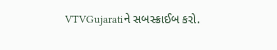VTVGujaratiને સબસ્ક્રાઈબ કરો.